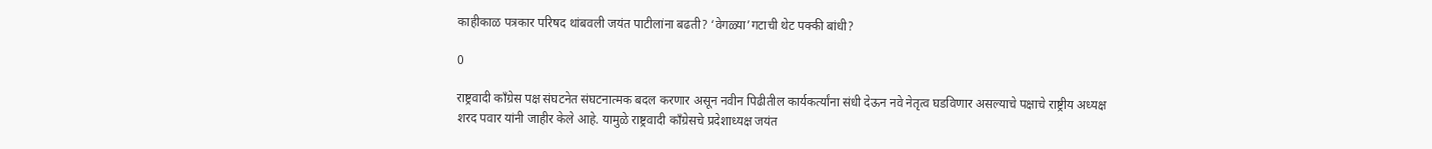काहीकाळ पत्रकार परिषद थांबवली जयंत पाटीलांना बढती? ‘वेगळ्या’गटाची थेट पक्की बांधी?

0

राष्ट्रवादी काँग्रेस पक्ष संघटनेत संघटनात्मक बदल करणार असून नवीन पिढीतील कार्यकर्त्यांना संधी देऊन नवे नेतृत्व घडविणार असल्याचे पक्षाचे राष्ट्रीय अध्यक्ष शरद पवार यांनी जाहीर केले आहे. यामुळे राष्ट्रवादी काँग्रेसचे प्रदेशाध्यक्ष जयंत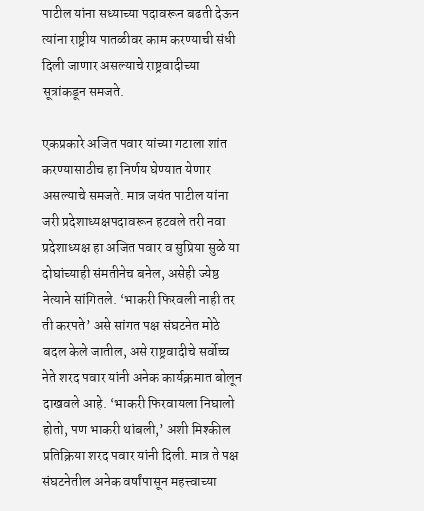पाटील यांना सध्याच्या पदावरून बढती देऊन त्यांना राष्ट्रीय पातळीवर काम करण्याची संधी दिली जाणार असल्याचे राष्ट्रवादीच्या सूत्रांकडून समजते.

एकप्रकारे अजित पवार यांच्या गटाला शांत करण्यासाठीच हा निर्णय घेण्यात येणार असल्याचे समजते. मात्र जयंत पाटील यांना जरी प्रदेशाध्यक्षपदावरून हटवले तरी नवा प्रदेशाध्यक्ष हा अजित पवार व सुप्रिया सुळे या दोघांच्याही संमतीनेच बनेल, असेही ज्येष्ठ नेत्याने सांगितले. ‘भाकरी फिरवली नाही तर ती करपते’ असे सांगत पक्ष संघटनेत मोठे बदल केले जातील, असे राष्ट्रवादीचे सर्वोच्च नेते शरद पवार यांनी अनेक कार्यक्रमात बोलून दाखवले आहे. ‘भाकरी फिरवायला निघालो होतो, पण भाकरी थांबली,’ अशी मिश्कील प्रतिक्रिया शरद पवार यांनी दिली. मात्र ते पक्ष संघटनेतील अनेक वर्षांपासून महत्त्वाच्या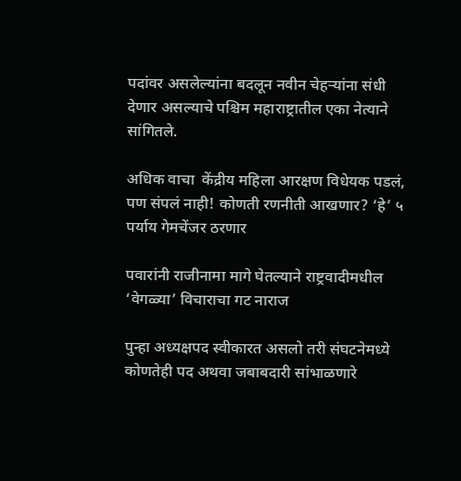पदांवर असलेल्यांना बदलून नवीन चेहऱ्यांना संधी देणार असल्याचे पश्चिम महाराष्ट्रातील एका नेत्याने सांगितले.

अधिक वाचा  केंद्रीय महिला आरक्षण विधेयक पडलं, पण संपलं नाही! कोणती रणनीती आखणार? ‘हे’ ५ पर्याय गेमचेंजर ठरणार

पवारांनी राजीनामा मागे घेतल्याने राष्ट्रवादीमधील ‘वेगळ्या’ विचाराचा गट नाराज

पुन्हा अध्यक्षपद स्वीकारत असलो तरी संघटनेमध्ये कोणतेही पद अथवा जबाबदारी सांभाळणारे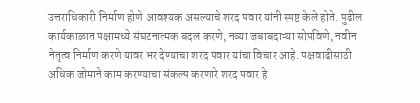उत्तराधिकारी निर्माण होणे आवश्यक असल्याचे शरद पवार यांनी स्पष्ट केले होते. पुढील कार्यकाळात पक्षामध्ये संघटनात्मक बदल करणे, नव्या जबाबदाऱ्या सोपविणे, नवीन नेतृत्व निर्माण करणे यावर भर देण्याचा शरद पवार यांचा विचार आहे. पक्षवाढीसाठी अधिक जोमाने काम करण्याचा संकल्प करणारे शरद पवार हे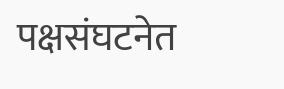पक्षसंघटनेत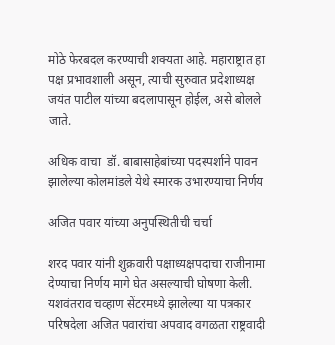मोठे फेरबदल करण्याची शक्यता आहे. महाराष्ट्रात हा पक्ष प्रभावशाली असून, त्याची सुरुवात प्रदेशाध्यक्ष जयंत पाटील यांच्या बदलापासून होईल, असे बोलले जाते.

अधिक वाचा  डॉ. बाबासाहेबांच्या पदस्पर्शाने पावन झालेल्या कोलमांडले येथे स्मारक उभारण्याचा निर्णय

अजित पवार यांच्या अनुपस्थितीची चर्चा

शरद पवार यांनी शुक्रवारी पक्षाध्यक्षपदाचा राजीनामा देण्याचा निर्णय मागे घेत असल्याची घोषणा केली. यशवंतराव चव्हाण सेंटरमध्ये झालेल्या या पत्रकार परिषदेला अजित पवारांचा अपवाद वगळता राष्ट्रवादी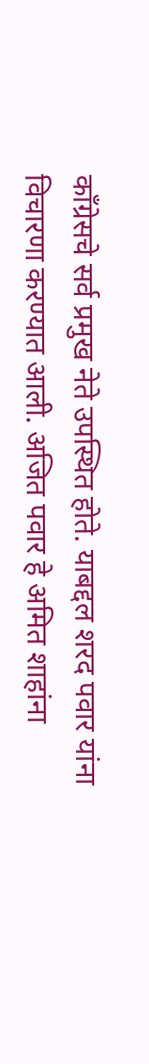काँग्रेसचे सर्व प्रमुख नेते उपस्थित होते. याबद्दल शरद पवार यांना विचारणा करण्यात आली. अजित पवार हे अमित शाहांना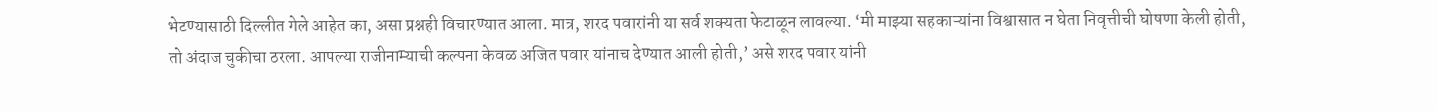भेटण्यासाठी दिल्लीत गेले आहेत का, असा प्रश्नही विचारण्यात आला. मात्र, शरद पवारांनी या सर्व शक्यता फेटाळून लावल्या. ‘मी माझ्या सहकाऱ्यांना विश्वासात न घेता निवृत्तीची घोषणा केली होती, तो अंदाज चुकीचा ठरला. आपल्या राजीनाम्याची कल्पना केवळ अजित पवार यांनाच देण्यात आली होती,’ असे शरद पवार यांनी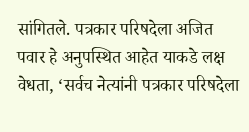सांगितले. पत्रकार परिषदेला अजित पवार हे अनुपस्थित आहेत याकडे लक्ष वेधता, ‘सर्वच नेत्यांनी पत्रकार परिषदेला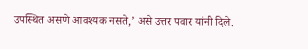उपस्थित असणे आवश्यक नसते,’ असे उत्तर पवार यांनी दिले.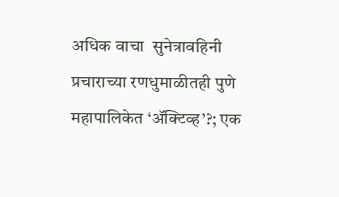अधिक वाचा  सुनेत्रावहिनी प्रचाराच्या रणधुमाळीतही पुणे महापालिकेत ‘ॲक्टिव्ह’?; एक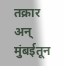तक्रार अन् मुंबईतून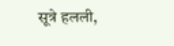सूत्रे हलली,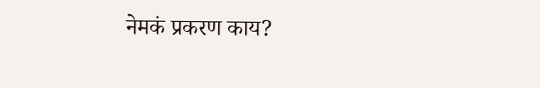नेमकं प्रकरण काय?